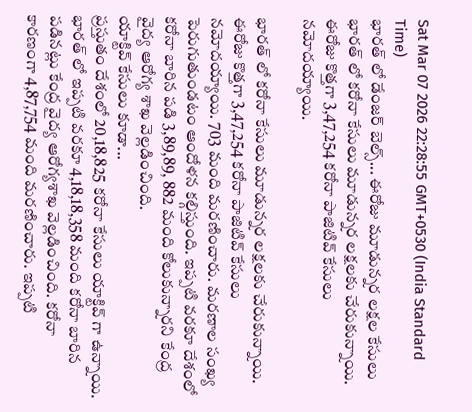Sat Mar 07 2026 22:28:55 GMT+0530 (India Standard Time)
భారత్ లో డేంజర్ బెల్స్... ఈరోజు మూడున్నర లక్షల కేసులు
భారత్ లో కరోనా కేసులు మూడున్నర లక్షలకు చేరుకున్నాయి. ఈరోజు కొత్తగా 3,47,254 కరోనా పాజిటివ్ కేసులు నమోదయ్యాయి.

భారత్ లో కరోనా కేసులు మూడున్నర లక్షలకు చేరుకున్నాయి. ఈరోజు కొత్తగా 3,47,254 కరోనా పాజిటివ్ కేసులు నమోదయ్యాయి. 703 మంది మరణించారు. మరణాల సంఖ్య పెరుగుతుండటం ఆందోళన కల్గిస్తుంది. ఇప్పటి వరకూ దేశంలో కరోనా బారిన పడి 3,89,89, 882 మంది కోలుకున్నారని కేంద్ర వైద్య ఆరోగ్య శాఖ వెల్లడించింది.
యాక్టివ్ కేసులు కూడా...
ప్రస్తుతం దేశంలో 20,18,825 కరోనా కేసులు యాక్టివ్ గా ఉన్నాయి. భారత్ లో ఇప్పటి వరకూ 4,18,18,358 మంది కరోనా బారిన పడినట్లు కేంద్ర వైద్య ఆరోగ్యశాఖ వెల్లడించింది. కరోనా కారణంగా 4,87,754 మంది మరణించారు. ఇప్పటి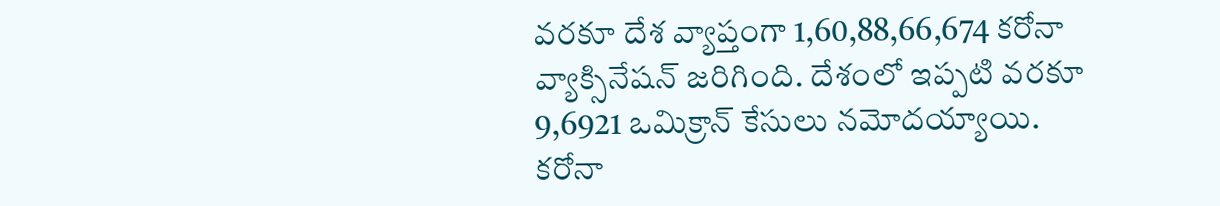వరకూ దేశ వ్యాప్తంగా 1,60,88,66,674 కరోనా వ్యాక్సినేషన్ జరిగింది. దేశంలో ఇప్పటి వరకూ 9,6921 ఒమిక్రాన్ కేసులు నమోదయ్యాయి. కరోనా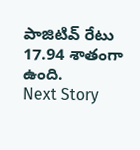పాజిటివ్ రేటు 17.94 శాతంగా ఉంది.
Next Story